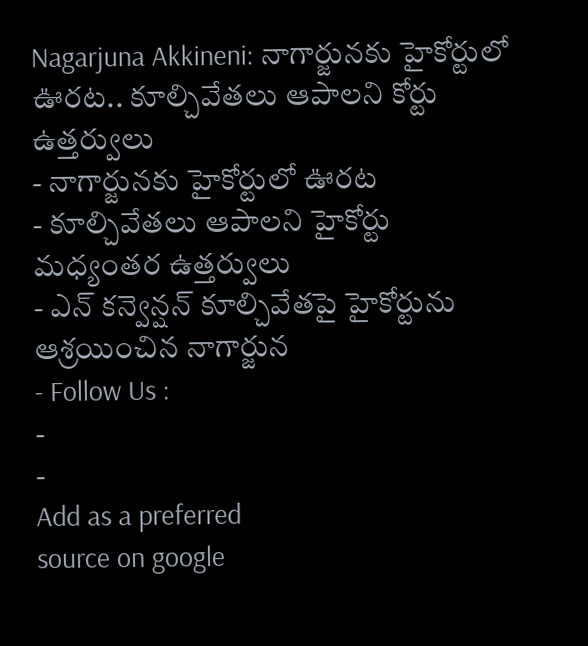Nagarjuna Akkineni: నాగార్జునకు హైకోర్టులో ఊరట.. కూల్చివేతలు ఆపాలని కోర్టు ఉత్తర్వులు
- నాగార్జునకు హైకోర్టులో ఊరట
- కూల్చివేతలు ఆపాలని హైకోర్టు మధ్యంతర ఉత్తర్వులు
- ఎన్ కన్వెన్షన్ కూల్చివేతపై హైకోర్టును ఆశ్రయించిన నాగార్జున
- Follow Us :
-
-
Add as a preferred
source on google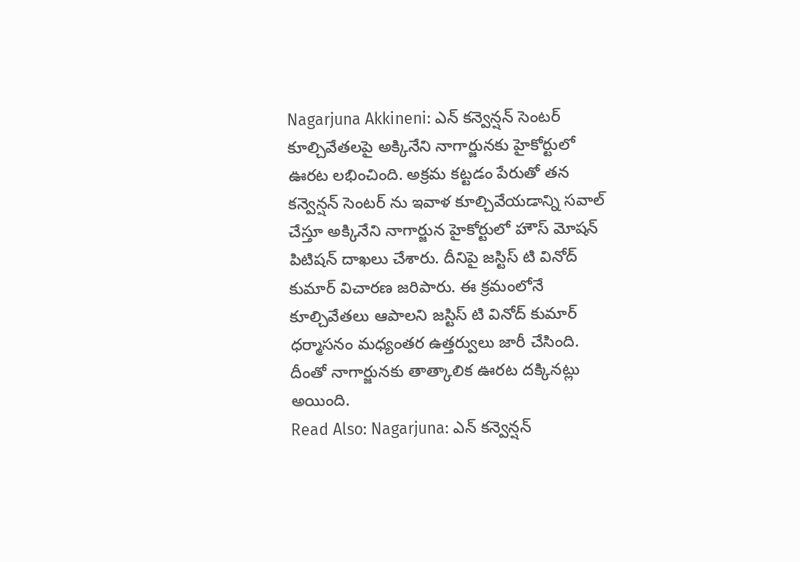Nagarjuna Akkineni: ఎన్ కన్వెన్షన్ సెంటర్ కూల్చివేతలపై అక్కినేని నాగార్జునకు హైకోర్టులో ఊరట లభించింది. అక్రమ కట్టడం పేరుతో తన కన్వెన్షన్ సెంటర్ ను ఇవాళ కూల్చివేయడాన్ని సవాల్ చేస్తూ అక్కినేని నాగార్జున హైకోర్టులో హౌస్ మోషన్ పిటిషన్ దాఖలు చేశారు. దీనిపై జస్టిస్ టి వినోద్ కుమార్ విచారణ జరిపారు. ఈ క్రమంలోనే కూల్చివేతలు ఆపాలని జస్టిస్ టి వినోద్ కుమార్ ధర్మాసనం మధ్యంతర ఉత్తర్వులు జారీ చేసింది. దీంతో నాగార్జునకు తాత్కాలిక ఊరట దక్కినట్లు అయింది.
Read Also: Nagarjuna: ఎన్ కన్వెన్షన్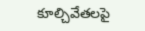కూల్చివేతలపై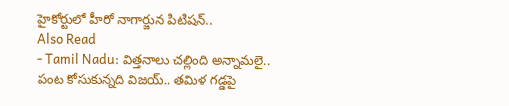హైకోర్టులో హీరో నాగార్జున పిటిషన్..
Also Read
- Tamil Nadu: విత్తనాలు చల్లింది అన్నామలై.. పంట కోసుకున్నది విజయ్.. తమిళ గడ్డపై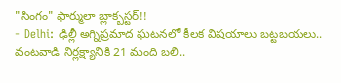"సింగం" ఫార్ములా బ్లాక్బస్టర్!!
- Delhi: ఢిల్లీ అగ్నిప్రమాద ఘటనలో కీలక విషయాలు బట్టబయలు.. వంటవాడి నిర్లక్ష్యానికి 21 మంది బలి..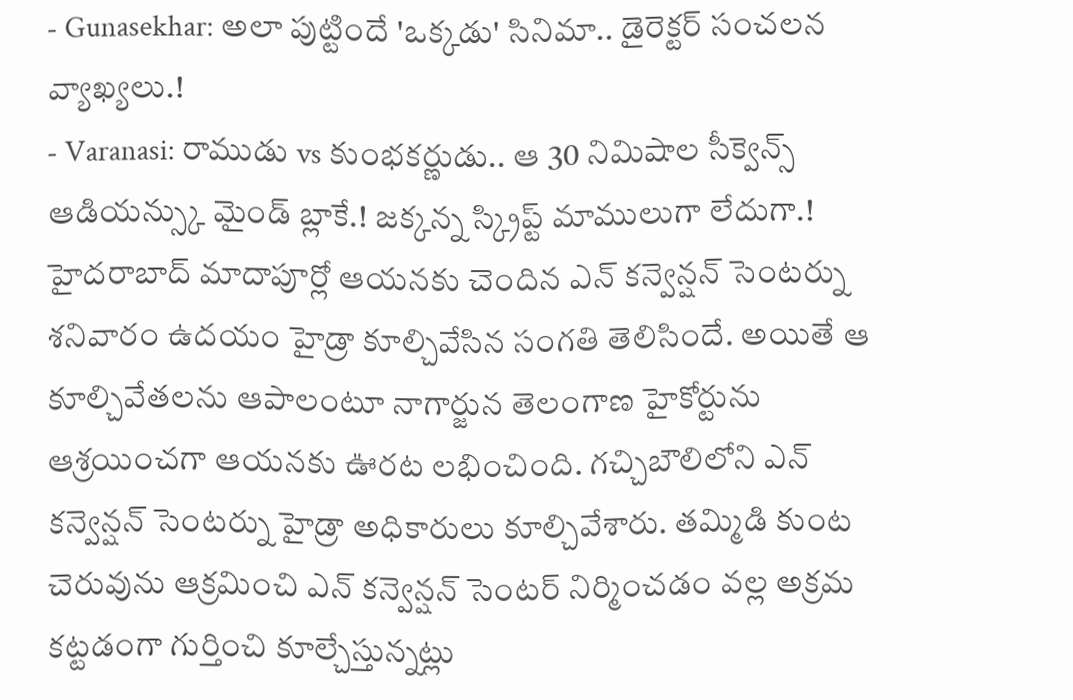- Gunasekhar: అలా పుట్టిందే 'ఒక్కడు' సినిమా.. డైరెక్టర్ సంచలన వ్యాఖ్యలు.!
- Varanasi: రాముడు vs కుంభకర్ణుడు.. ఆ 30 నిమిషాల సీక్వెన్స్ ఆడియన్స్కు మైండ్ బ్లాకే.! జక్కన్న స్క్రిప్ట్ మాములుగా లేదుగా.!
హైదరాబాద్ మాదాపూర్లో ఆయనకు చెందిన ఎన్ కన్వెన్షన్ సెంటర్ను శనివారం ఉదయం హైడ్రా కూల్చివేసిన సంగతి తెలిసిందే. అయితే ఆ కూల్చివేతలను ఆపాలంటూ నాగార్జున తెలంగాణ హైకోర్టును ఆశ్రయించగా ఆయనకు ఊరట లభించింది. గచ్చిబౌలిలోని ఎన్ కన్వెన్షన్ సెంటర్ను హైడ్రా అధికారులు కూల్చివేశారు. తమ్మిడి కుంట చెరువును ఆక్రమించి ఎన్ కన్వెన్షన్ సెంటర్ నిర్మించడం వల్ల అక్రమ కట్టడంగా గుర్తించి కూల్చేస్తున్నట్లు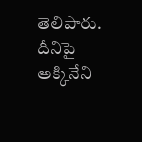తెలిపారు. దీనిపై అక్కినేని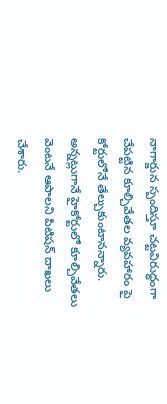నాగార్జున స్పందిస్తూ చట్టవిరుద్ధంగా చేపట్టిన కూల్చివేతల వ్యవహారం పై కోర్టులోనే తేల్చుకుంటానన్నారు. అన్నట్లుగానే హైకోర్టులో కూల్చివేతలు వెంటనే ఆపాలని పిటిషన్ దాఖలు చేశారు.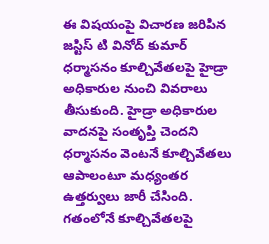ఈ విషయంపై విచారణ జరిపిన జస్టిస్ టి వినోద్ కుమార్ ధర్మాసనం కూల్చివేతలపై హైడ్రా అధికారుల నుంచి వివరాలు తీసుకుంది. హైడ్రా అధికారుల వాదనపై సంతృప్తి చెందని ధర్మాసనం వెంటనే కూల్చివేతలు ఆపాలంటూ మధ్యంతర ఉత్తర్వులు జారీ చేసింది. గతంలోనే కూల్చివేతలపై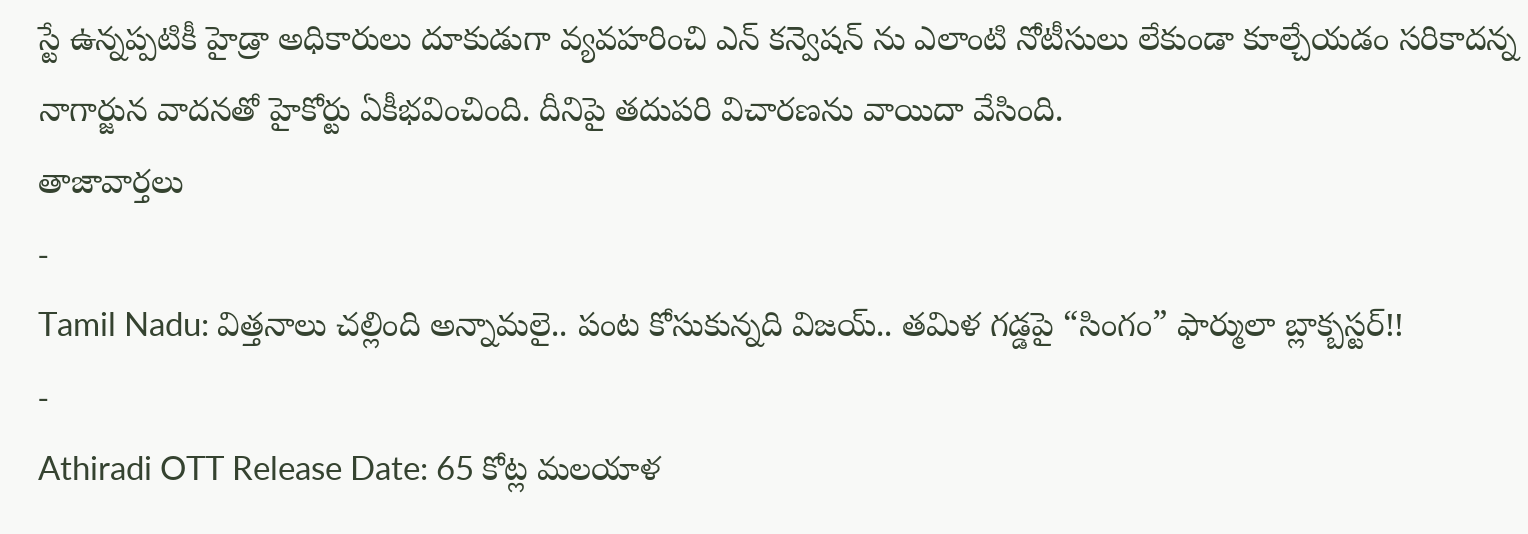స్టే ఉన్నప్పటికీ హైడ్రా అధికారులు దూకుడుగా వ్యవహరించి ఎన్ కన్వెషన్ ను ఎలాంటి నోటీసులు లేకుండా కూల్చేయడం సరికాదన్న నాగార్జున వాదనతో హైకోర్టు ఏకీభవించింది. దీనిపై తదుపరి విచారణను వాయిదా వేసింది.
తాజావార్తలు
-
Tamil Nadu: విత్తనాలు చల్లింది అన్నామలై.. పంట కోసుకున్నది విజయ్.. తమిళ గడ్డపై “సింగం” ఫార్ములా బ్లాక్బస్టర్!!
-
Athiradi OTT Release Date: 65 కోట్ల మలయాళ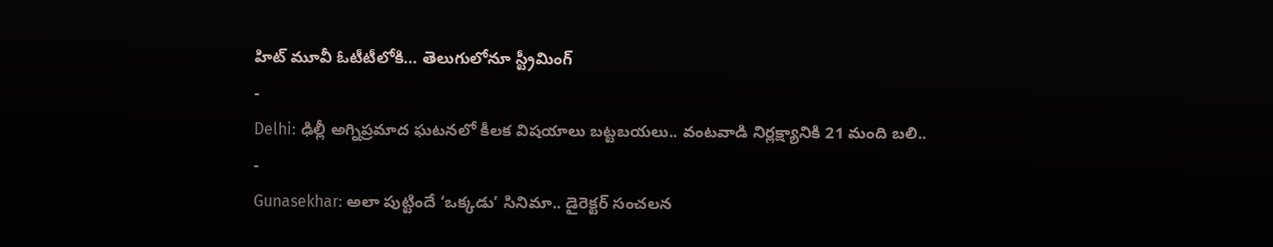హిట్ మూవీ ఓటీటీలోకి… తెలుగులోనూ స్ట్రీమింగ్
-
Delhi: ఢిల్లీ అగ్నిప్రమాద ఘటనలో కీలక విషయాలు బట్టబయలు.. వంటవాడి నిర్లక్ష్యానికి 21 మంది బలి..
-
Gunasekhar: అలా పుట్టిందే ‘ఒక్కడు’ సినిమా.. డైరెక్టర్ సంచలన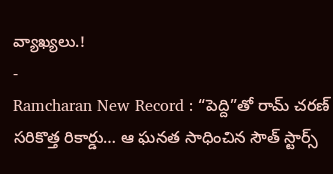వ్యాఖ్యలు.!
-
Ramcharan New Record : “పెద్ది”తో రామ్ చరణ్ సరికొత్త రికార్డు… ఆ ఘనత సాధించిన సౌత్ స్టార్స్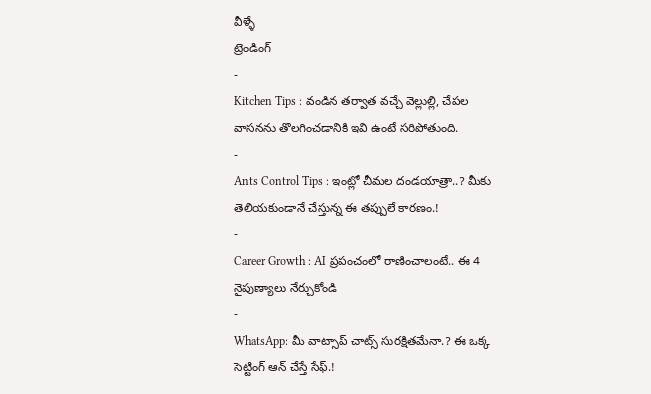వీళ్ళే
ట్రెండింగ్
-
Kitchen Tips : వండిన తర్వాత వచ్చే వెల్లుల్లి, చేపల వాసనను తొలగించడానికి ఇవి ఉంటే సరిపోతుంది.
-
Ants Control Tips : ఇంట్లో చీమల దండయాత్రా..? మీకు తెలియకుండానే చేస్తున్న ఈ తప్పులే కారణం.!
-
Career Growth : AI ప్రపంచంలో రాణించాలంటే.. ఈ 4 నైపుణ్యాలు నేర్చుకోండి
-
WhatsApp: మీ వాట్సాప్ చాట్స్ సురక్షితమేనా.? ఈ ఒక్క సెట్టింగ్ ఆన్ చేస్తే సేఫ్.!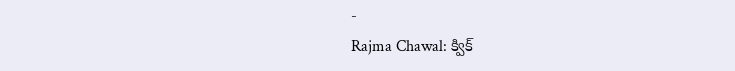-
Rajma Chawal: క్విక్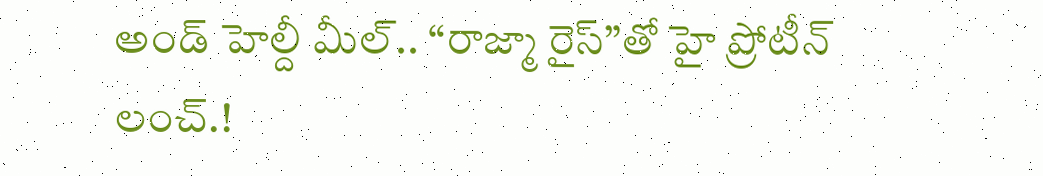అండ్ హెల్దీ మీల్.. “రాజ్మా రైస్”తో హై ప్రోటీన్ లంచ్.!